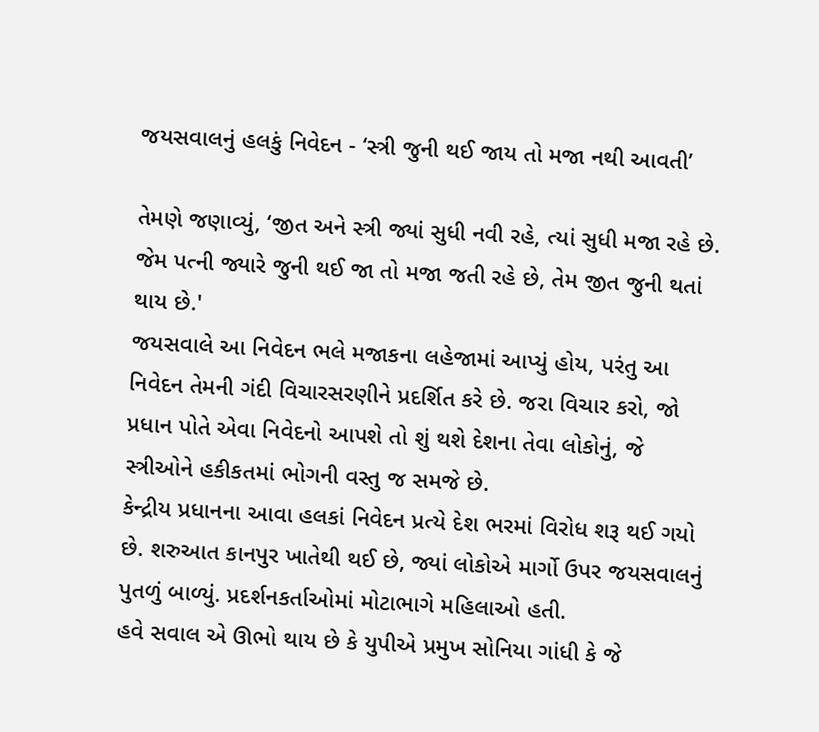જયસવાલનું હલકું નિવેદન - ‘સ્ત્રી જુની થઈ જાય તો મજા નથી આવતી’

તેમણે જણાવ્યું, ‘જીત અને સ્ત્રી જ્યાં સુધી નવી રહે, ત્યાં સુધી મજા રહે છે. જેમ પત્ની જ્યારે જુની થઈ જા તો મજા જતી રહે છે, તેમ જીત જુની થતાં થાય છે.'
જયસવાલે આ નિવેદન ભલે મજાકના લહેજામાં આપ્યું હોય, પરંતુ આ નિવેદન તેમની ગંદી વિચારસરણીને પ્રદર્શિત કરે છે. જરા વિચાર કરો, જો પ્રધાન પોતે એવા નિવેદનો આપશે તો શું થશે દેશના તેવા લોકોનું, જે સ્ત્રીઓને હકીકતમાં ભોગની વસ્તુ જ સમજે છે.
કેન્દ્રીય પ્રધાનના આવા હલકાં નિવેદન પ્રત્યે દેશ ભરમાં વિરોધ શરૂ થઈ ગયો છે. શરુઆત કાનપુર ખાતેથી થઈ છે, જ્યાં લોકોએ માર્ગો ઉપર જયસવાલનું પુતળું બાળ્યું. પ્રદર્શનકર્તાઓમાં મોટાભાગે મહિલાઓ હતી.
હવે સવાલ એ ઊભો થાય છે કે યુપીએ પ્રમુખ સોનિયા ગાંધી કે જે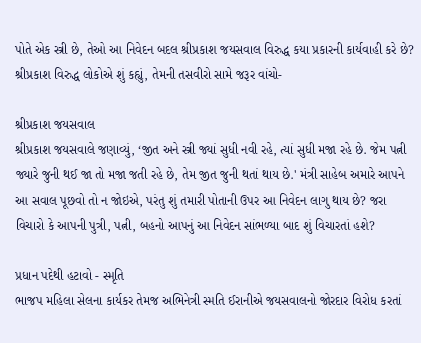પોતે એક સ્ત્રી છે, તેઓ આ નિવેદન બદલ શ્રીપ્રકાશ જયસવાલ વિરુદ્ધ કયા પ્રકારની કાર્યવાહી કરે છે?
શ્રીપ્રકાશ વિરુદ્ધ લોકોએ શું કહ્યું, તેમની તસવીરો સામે જરૂર વાંચો-

શ્રીપ્રકાશ જયસવાલ
શ્રીપ્રકાશ જયસવાલે જણાવ્યું, ‘જીત અને સ્ત્રી જ્યાં સુધી નવી રહે, ત્યાં સુધી મજા રહે છે. જેમ પત્ની જ્યારે જુની થઈ જા તો મજા જતી રહે છે, તેમ જીત જુની થતાં થાય છે.' મંત્રી સાહેબ અમારે આપને આ સવાલ પૂછવો તો ન જોઇએ, પરંતુ શું તમારી પોતાની ઉપર આ નિવેદન લાગુ થાય છે? જરા વિચારો કે આપની પુત્રી, પત્ની, બહનો આપનું આ નિવેદન સાંભળ્યા બાદ શું વિચારતાં હશે?

પ્રધાન પદેથી હટાવો - સ્મૃતિ
ભાજપ મહિલા સેલના કાર્યકર તેમજ અભિનેત્રી સ્મતિ ઈરાનીએ જયસવાલનો જોરદાર વિરોધ કરતાં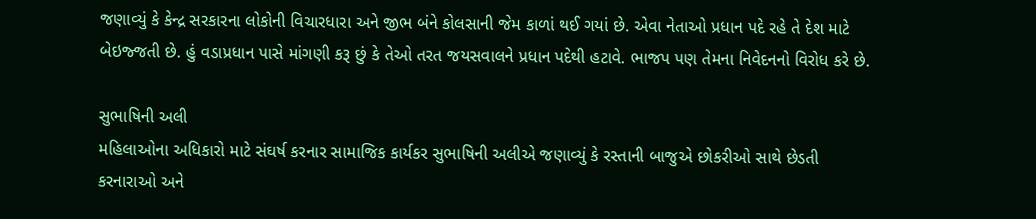જણાવ્યું કે કેન્દ્ર સરકારના લોકોની વિચારધારા અને જીભ બંને કોલસાની જેમ કાળાં થઈ ગયાં છે. એવા નેતાઓ પ્રધાન પદે રહે તે દેશ માટે બેઇજ્જતી છે. હું વડાપ્રધાન પાસે માંગણી કરૂ છું કે તેઓ તરત જયસવાલને પ્રધાન પદેથી હટાવે. ભાજપ પણ તેમના નિવેદનનો વિરોધ કરે છે.

સુભાષિની અલી
મહિલાઓના અધિકારો માટે સંઘર્ષ કરનાર સામાજિક કાર્યકર સુભાષિની અલીએ જણાવ્યું કે રસ્તાની બાજુએ છોકરીઓ સાથે છેડતી કરનારાઓ અને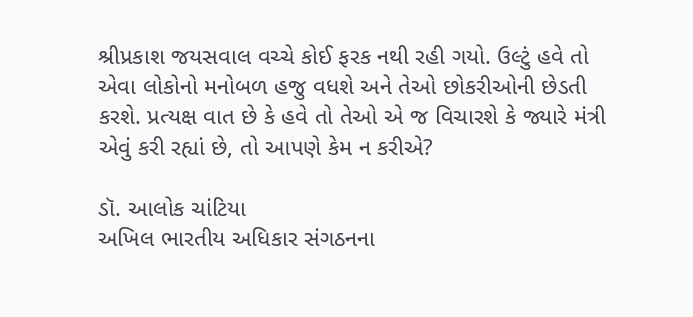શ્રીપ્રકાશ જયસવાલ વચ્ચે કોઈ ફરક નથી રહી ગયો. ઉલ્ટું હવે તો એવા લોકોનો મનોબળ હજુ વધશે અને તેઓ છોકરીઓની છેડતી કરશે. પ્રત્યક્ષ વાત છે કે હવે તો તેઓ એ જ વિચારશે કે જ્યારે મંત્રી એવું કરી રહ્યાં છે, તો આપણે કેમ ન કરીએ?

ડૉ. આલોક ચાંટિયા
અખિલ ભારતીય અધિકાર સંગઠનના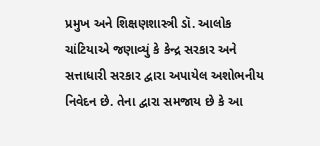પ્રમુખ અને શિક્ષણશાસ્ત્રી ડૉ. આલોક ચાંટિયાએ જણાવ્યું કે કેન્દ્ર સરકાર અને સત્તાધારી સરકાર દ્વારા અપાયેલ અશોભનીય નિવેદન છે. તેના દ્વારા સમજાય છે કે આ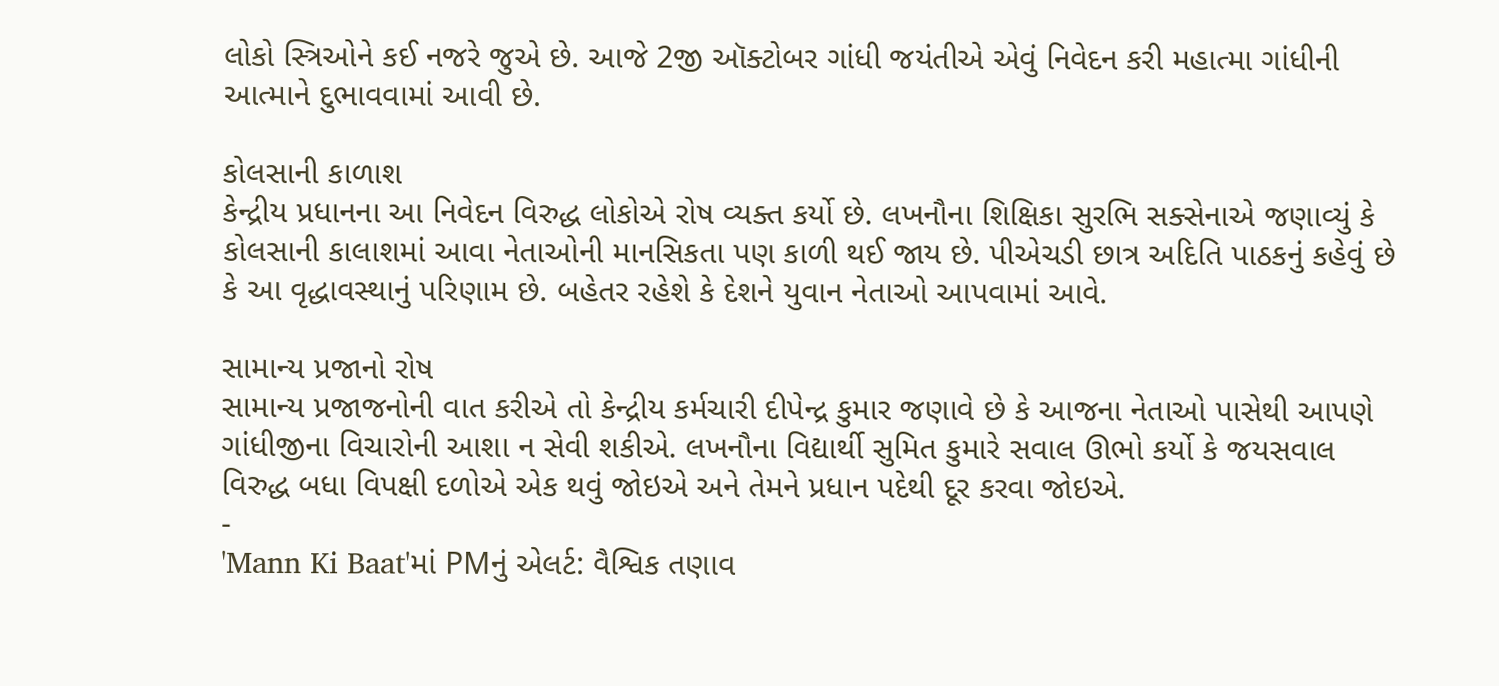લોકો સ્ત્રિઓને કઈ નજરે જુએ છે. આજે 2જી ઑક્ટોબર ગાંધી જયંતીએ એવું નિવેદન કરી મહાત્મા ગાંધીની આત્માને દુભાવવામાં આવી છે.

કોલસાની કાળાશ
કેન્દ્રીય પ્રધાનના આ નિવેદન વિરુદ્ધ લોકોએ રોષ વ્યક્ત કર્યો છે. લખનૌના શિક્ષિકા સુરભિ સક્સેનાએ જણાવ્યું કે કોલસાની કાલાશમાં આવા નેતાઓની માનસિકતા પણ કાળી થઈ જાય છે. પીએચડી છાત્ર અદિતિ પાઠકનું કહેવું છે કે આ વૃદ્ધાવસ્થાનું પરિણામ છે. બહેતર રહેશે કે દેશને યુવાન નેતાઓ આપવામાં આવે.

સામાન્ય પ્રજાનો રોષ
સામાન્ય પ્રજાજનોની વાત કરીએ તો કેન્દ્રીય કર્મચારી દીપેન્દ્ર કુમાર જણાવે છે કે આજના નેતાઓ પાસેથી આપણે ગાંધીજીના વિચારોની આશા ન સેવી શકીએ. લખનૌના વિદ્યાર્થી સુમિત કુમારે સવાલ ઊભો કર્યો કે જયસવાલ વિરુદ્ધ બધા વિપક્ષી દળોએ એક થવું જોઇએ અને તેમને પ્રધાન પદેથી દૂર કરવા જોઇએ.
-
'Mann Ki Baat'માં PMનું એલર્ટ: વૈશ્વિક તણાવ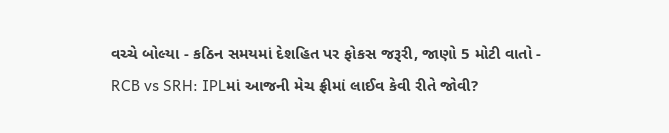વચ્ચે બોલ્યા - કઠિન સમયમાં દેશહિત પર ફોકસ જરૂરી, જાણો 5 મોટી વાતો -
RCB vs SRH: IPLમાં આજની મેચ ફ્રીમાં લાઈવ કેવી રીતે જોવી?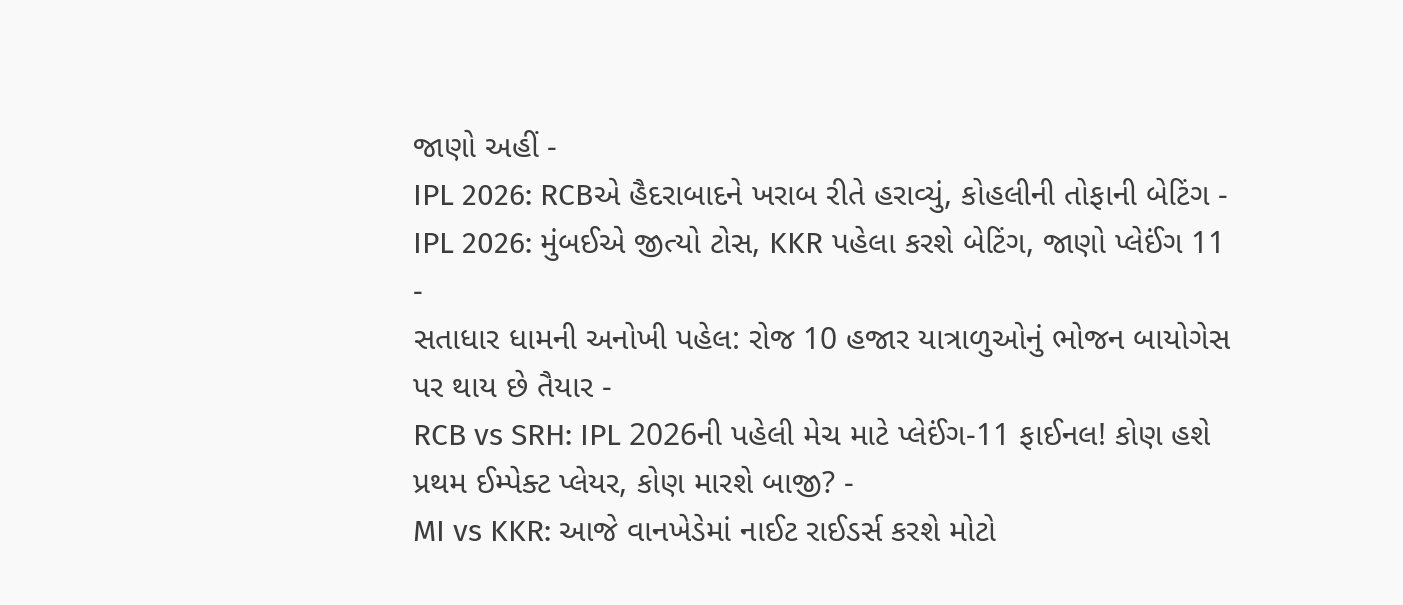જાણો અહીં -
IPL 2026: RCBએ હૈદરાબાદને ખરાબ રીતે હરાવ્યું, કોહલીની તોફાની બેટિંગ -
IPL 2026: મુંબઈએ જીત્યો ટોસ, KKR પહેલા કરશે બેટિંગ, જાણો પ્લેઈંગ 11 -
સતાધાર ધામની અનોખી પહેલ: રોજ 10 હજાર યાત્રાળુઓનું ભોજન બાયોગેસ પર થાય છે તૈયાર -
RCB vs SRH: IPL 2026ની પહેલી મેચ માટે પ્લેઈંગ-11 ફાઈનલ! કોણ હશે પ્રથમ ઈમ્પેક્ટ પ્લેયર, કોણ મારશે બાજી? -
MI vs KKR: આજે વાનખેડેમાં નાઈટ રાઈડર્સ કરશે મોટો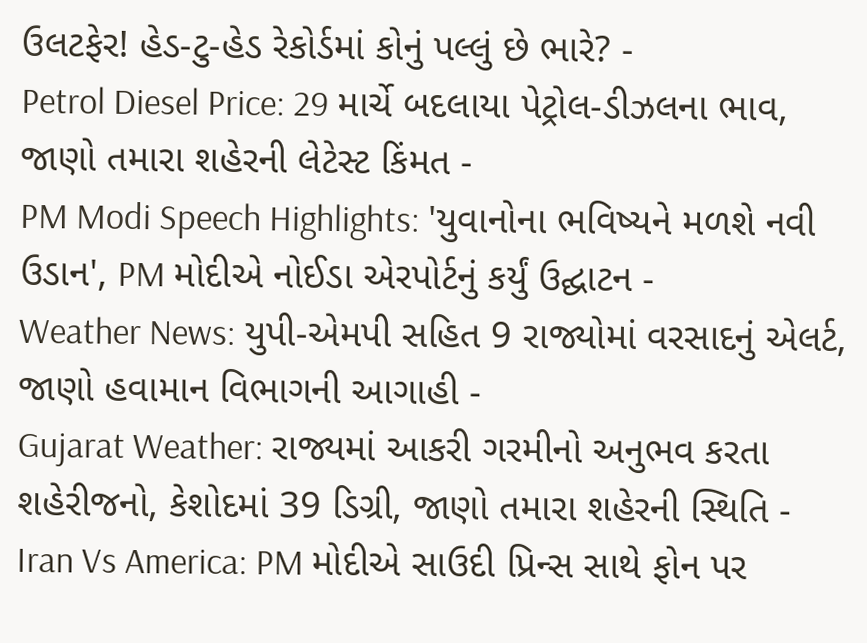ઉલટફેર! હેડ-ટુ-હેડ રેકોર્ડમાં કોનું પલ્લું છે ભારે? -
Petrol Diesel Price: 29 માર્ચે બદલાયા પેટ્રોલ-ડીઝલના ભાવ, જાણો તમારા શહેરની લેટેસ્ટ કિંમત -
PM Modi Speech Highlights: 'યુવાનોના ભવિષ્યને મળશે નવી ઉડાન', PM મોદીએ નોઈડા એરપોર્ટનું કર્યું ઉદ્ઘાટન -
Weather News: યુપી-એમપી સહિત 9 રાજ્યોમાં વરસાદનું એલર્ટ, જાણો હવામાન વિભાગની આગાહી -
Gujarat Weather: રાજ્યમાં આકરી ગરમીનો અનુભવ કરતા શહેરીજનો, કેશોદમાં 39 ડિગ્રી, જાણો તમારા શહેરની સ્થિતિ -
Iran Vs America: PM મોદીએ સાઉદી પ્રિન્સ સાથે ફોન પર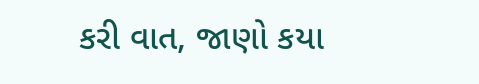કરી વાત, જાણો કયા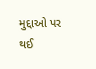મુદ્દાઓ પર થઈ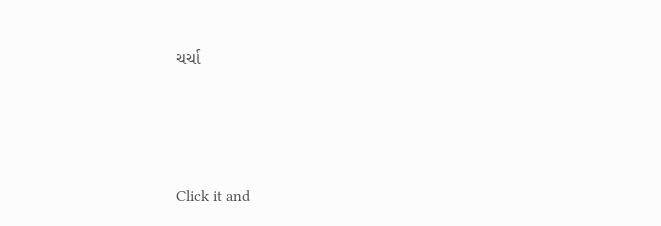ચર્ચા






Click it and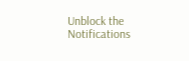Unblock the Notifications